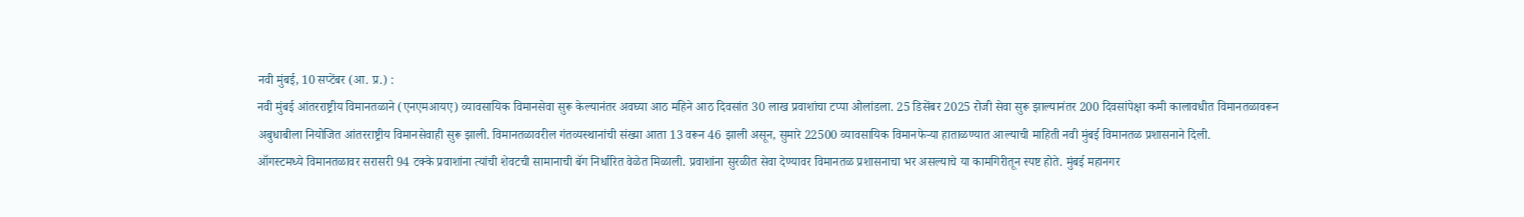नवी मुंबई, 10 सप्टेंबर (आ. प्र.) :
नवी मुंबई आंतरराष्ट्रीय विमानतळाने (एनएमआयए) व्यावसायिक विमानसेवा सुरू केल्यानंतर अवघ्या आठ महिने आठ दिवसांत 30 लाख प्रवाशांचा टप्पा ओलांडला. 25 डिसेंबर 2025 रोजी सेवा सुरू झाल्यानंतर 200 दिवसांपेक्षा कमी कालावधीत विमानतळावरून अबुधाबीला नियोजित आंतरराष्ट्रीय विमानसेवाही सुरू झाली. विमानतळावरील गंतव्यस्थानांची संख्या आता 13 वरून 46 झाली असून, सुमारे 22500 व्यावसायिक विमानफेऱ्या हाताळण्यात आल्याची माहिती नवी मुंबई विमानतळ प्रशासनाने दिली.
ऑगस्टमध्ये विमानतळावर सरासरी 94 टक्के प्रवाशांना त्यांची शेवटची सामानाची बॅग निर्धारित वेळेत मिळाली. प्रवाशांना सुरळीत सेवा देण्यावर विमानतळ प्रशासनाचा भर असल्याचे या कामगिरीतून स्पष्ट होते. मुंबई महानगर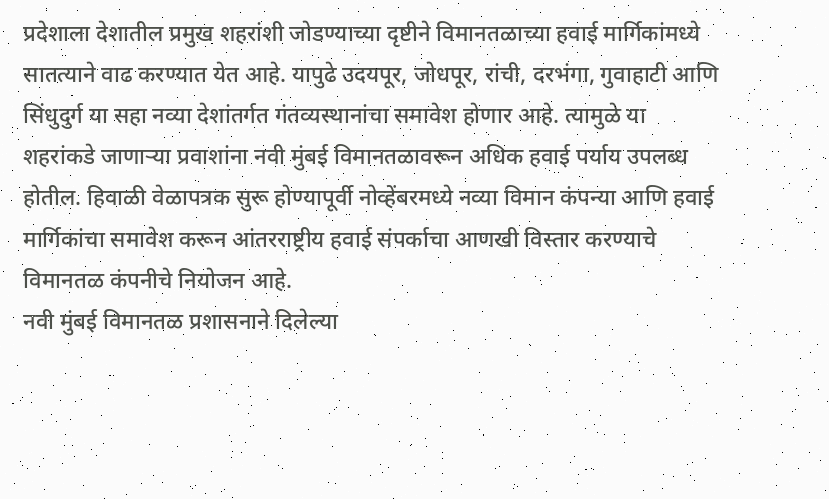प्रदेशाला देशातील प्रमुख शहरांशी जोडण्याच्या दृष्टीने विमानतळाच्या हवाई मार्गिकांमध्ये सातत्याने वाढ करण्यात येत आहे. यापुढे उदयपूर, जोधपूर, रांची, दरभंगा, गुवाहाटी आणि सिंधुदुर्ग या सहा नव्या देशांतर्गत गंतव्यस्थानांचा समावेश होणार आहे. त्यामुळे या शहरांकडे जाणाऱ्या प्रवाशांना नवी मुंबई विमानतळावरून अधिक हवाई पर्याय उपलब्ध होतील. हिवाळी वेळापत्रक सुरू होण्यापूर्वी नोव्हेंबरमध्ये नव्या विमान कंपन्या आणि हवाई मार्गिकांचा समावेश करून आंतरराष्ट्रीय हवाई संपर्काचा आणखी विस्तार करण्याचे विमानतळ कंपनीचे नियोजन आहे.
नवी मुंबई विमानतळ प्रशासनाने दिलेल्या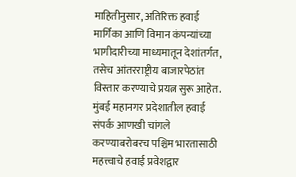माहितीनुसार, अतिरिक्त हवाई मार्गिका आणि विमान कंपन्यांच्या भागीदारीच्या माध्यमातून देशांतर्गत, तसेच आंतरराष्ट्रीय बाजारपेठांत विस्तार करण्याचे प्रयत्न सुरू आहेत.
मुंबई महानगर प्रदेशातील हवाई संपर्क आणखी चांगले करण्याबरोबरच पश्चिम भारतासाठी महत्त्वाचे हवाई प्रवेशद्वार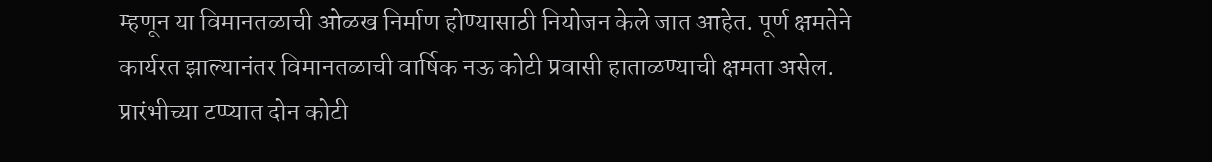म्हणून या विमानतळाची ओळख निर्माण होण्यासाठी नियोजन केले जात आहेत. पूर्ण क्षमतेने कार्यरत झाल्यानंतर विमानतळाची वार्षिक नऊ कोटी प्रवासी हाताळण्याची क्षमता असेल. प्रारंभीच्या टप्प्यात दोन कोटी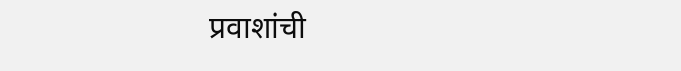प्रवाशांची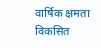वार्षिक क्षमता विकसित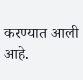करण्यात आली आहे.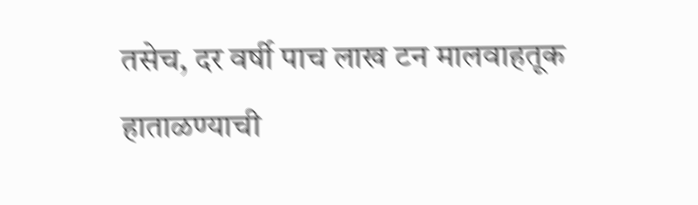तसेच, दर वर्षी पाच लाख टन मालवाहतूक हाताळण्याची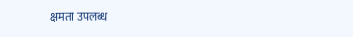क्षमता उपलब्ध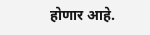होणार आहे.